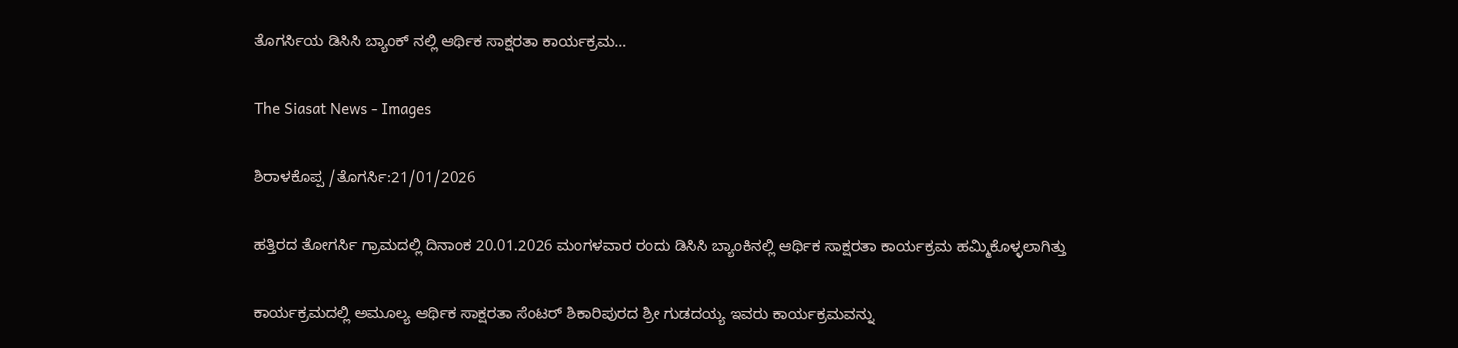ತೊಗರ್ಸಿಯ ಡಿಸಿಸಿ ಬ್ಯಾಂಕ್ ನಲ್ಲಿ ಆರ್ಥಿಕ ಸಾಕ್ಷರತಾ ಕಾರ್ಯಕ್ರಮ…

The Siasat News - Images

ಶಿರಾಳಕೊಪ್ಪ /ತೊಗರ್ಸಿ:21/01/2026

ಹತ್ತಿರದ ತೋಗರ್ಸಿ ಗ್ರಾಮದಲ್ಲಿ ದಿನಾಂಕ 20.01.2026 ಮಂಗಳವಾರ ರಂದು ಡಿಸಿಸಿ ಬ್ಯಾಂಕಿನಲ್ಲಿ ಆರ್ಥಿಕ ಸಾಕ್ಷರತಾ ಕಾರ್ಯಕ್ರಮ ಹಮ್ಮಿಕೊಳ್ಳಲಾಗಿತ್ತು

ಕಾರ್ಯಕ್ರಮದಲ್ಲಿ ಅಮೂಲ್ಯ ಆರ್ಥಿಕ ಸಾಕ್ಷರತಾ ಸೆಂಟರ್ ಶಿಕಾರಿಪುರದ ಶ್ರೀ ಗುಡದಯ್ಯ ಇವರು ಕಾರ್ಯಕ್ರಮವನ್ನು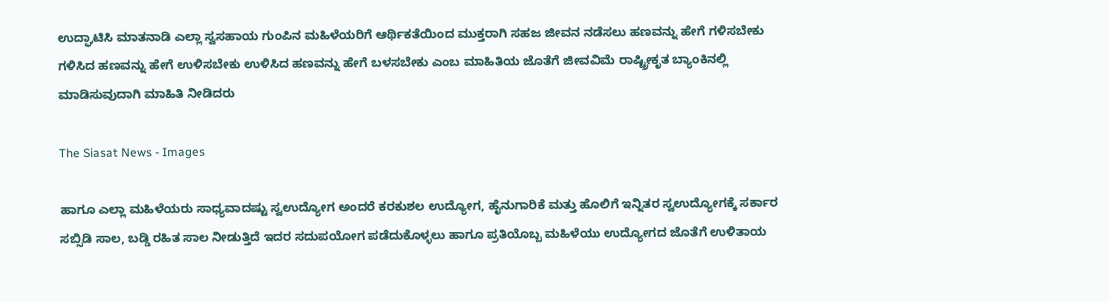ಉದ್ಘಾಟಿಸಿ ಮಾತನಾಡಿ ಎಲ್ಲಾ ಸ್ವಸಹಾಯ ಗುಂಪಿನ ಮಹಿಳೆಯರಿಗೆ ಆರ್ಥಿಕತೆಯಿಂದ ಮುಕ್ತರಾಗಿ ಸಹಜ ಜೀವನ ನಡೆಸಲು ಹಣವನ್ನು ಹೇಗೆ ಗಳಿಸಬೇಕು ಗಳಿಸಿದ ಹಣವನ್ನು ಹೇಗೆ ಉಳಿಸಬೇಕು ಉಳಿಸಿದ ಹಣವನ್ನು ಹೇಗೆ ಬಳಸಬೇಕು ಎಂಬ ಮಾಹಿತಿಯ ಜೊತೆಗೆ ಜೀವವಿಮೆ ರಾಷ್ಟ್ರೀಕೃತ ಬ್ಯಾಂಕಿನಲ್ಲಿ ಮಾಡಿಸುವುದಾಗಿ ಮಾಹಿತಿ ನೀಡಿದರು

The Siasat News - Images

ಹಾಗೂ ಎಲ್ಲಾ ಮಹಿಳೆಯರು ಸಾಧ್ಯವಾದಷ್ಟು ಸ್ವಉದ್ಯೋಗ ಅಂದರೆ ಕರಕುಶಲ ಉದ್ಯೋಗ, ಹೈನುಗಾರಿಕೆ ಮತ್ತು ಹೊಲಿಗೆ ಇನ್ನಿತರ ಸ್ವಉದ್ಯೋಗಕ್ಕೆ ಸರ್ಕಾರ ಸಬ್ಸಿಡಿ ಸಾಲ, ಬಡ್ಡಿ ರಹಿತ ಸಾಲ ನೀಡುತ್ತಿದೆ ಇದರ ಸದುಪಯೋಗ ಪಡೆದುಕೊಳ್ಳಲು ಹಾಗೂ ಪ್ರತಿಯೊಬ್ಬ ಮಹಿಳೆಯು ಉದ್ಯೋಗದ ಜೊತೆಗೆ ಉಳಿತಾಯ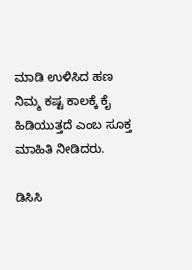ಮಾಡಿ ಉಳಿಸಿದ ಹಣ ನಿಮ್ಮ ಕಷ್ಟ ಕಾಲಕ್ಕೆ ಕೈ ಹಿಡಿಯುತ್ತದೆ ಎಂಬ ಸೂಕ್ತ ಮಾಹಿತಿ ನೀಡಿದರು.

ಡಿಸಿಸಿ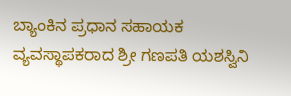ಬ್ಯಾಂಕಿನ ಪ್ರಧಾನ ಸಹಾಯಕ ವ್ಯವಸ್ಥಾಪಕರಾದ ಶ್ರೀ ಗಣಪತಿ ಯಶಸ್ವಿನಿ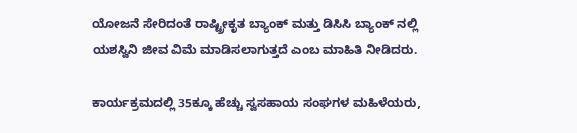ಯೋಜನೆ ಸೇರಿದಂತೆ ರಾಷ್ಟ್ರೀಕೃತ ಬ್ಯಾಂಕ್ ಮತ್ತು ಡಿಸಿಸಿ ಬ್ಯಾಂಕ್ ನಲ್ಲಿ ಯಶಸ್ವಿನಿ ಜೀವ ವಿಮೆ ಮಾಡಿಸಲಾಗುತ್ತದೆ ಎಂಬ ಮಾಹಿತಿ ನೀಡಿದರು.

ಕಾರ್ಯಕ್ರಮದಲ್ಲಿ 35ಕ್ಕೂ ಹೆಚ್ಚು ಸ್ವಸಹಾಯ ಸಂಘಗಳ ಮಹಿಳೆಯರು,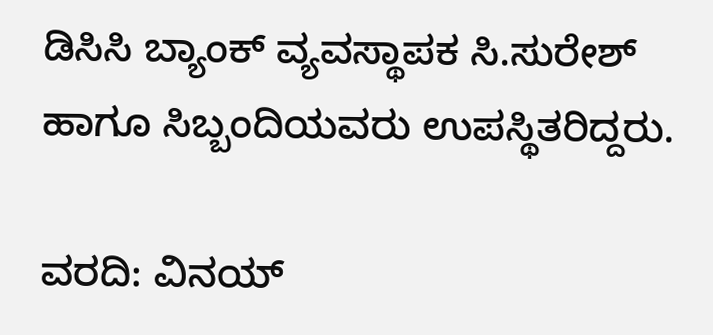ಡಿಸಿಸಿ ಬ್ಯಾಂಕ್ ವ್ಯವಸ್ಥಾಪಕ ಸಿ.ಸುರೇಶ್ ಹಾಗೂ ಸಿಬ್ಬಂದಿಯವರು ಉಪಸ್ಥಿತರಿದ್ದರು.

ವರದಿ: ವಿನಯ್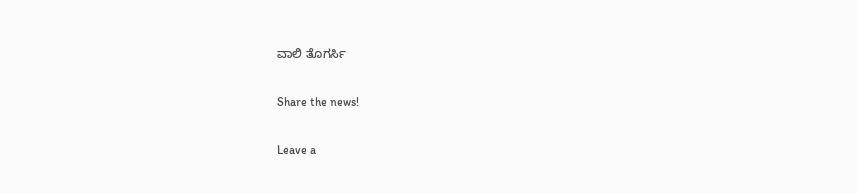ವಾಲಿ ತೊಗರ್ಸಿ

Share the news!

Leave a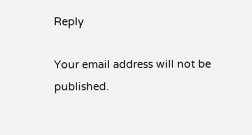Reply

Your email address will not be published.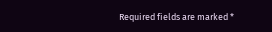Required fields are marked *